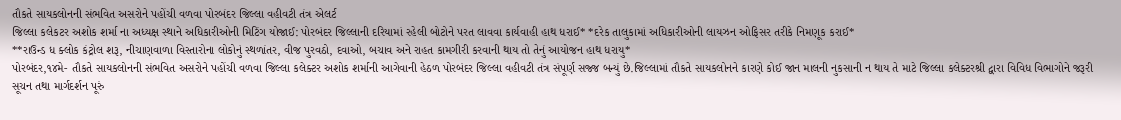તૌકતે સાયકલોનની સંભવિત અસરોને પહોંચી વળવા પોરબંદર જિલ્લા વહીવટી તંત્ર એલર્ટ
જિલ્લા કલેકટર અશોક શર્મા ના અધ્યક્ષ સ્થાને અધિકારીઓની મિટિંગ યોજાઈ: પોરબંદર જિલ્લાની દરિયામાં રહેલી બોટોને પરત લાવવા કાર્યવાહી હાથ ધરાઈ* *દરેક તાલુકામાં અધિકારીઓની લાયઝન ઓફિસર તરીકે નિમણૂક કરાઈ*
**રાઉન્ડ ધ ક્લોક કંટ્રોલ શરૂ, નીચાણવાળા વિસ્તારોના લોકોનું સ્થળાંતર, વીજ પુરવઠો, દવાઓ, બચાવ અને રાહત કામગીરી કરવાની થાય તો તેનું આયોજન હાથ ધરાયુ*
પોરબંદર,૧૪મે- તૌકતે સાયકલોનની સંભવિત અસરોને પહોંચી વળવા જિલ્લા કલેક્ટર અશોક શર્માની આગેવાની હેઠળ પોરબંદર જિલ્લા વહીવટી તંત્ર સંપૂર્ણ સજ્જ બન્યું છે.જિલ્લામાં તૌકતે સાયકલોનને કારણે કોઈ જાન માલની નુકસાની ન થાય તે માટે જિલ્લા કલેક્ટરશ્રી દ્વારા વિવિધ વિભાગોને જરૂરી સૂચન તથા માર્ગદર્શન પૂરું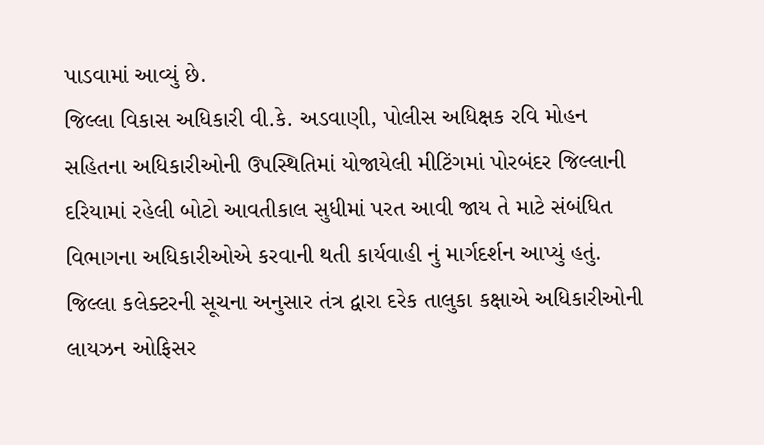પાડવામાં આવ્યું છે.
જિલ્લા વિકાસ અધિકારી વી.કે. અડવાણી, પોલીસ અધિક્ષક રવિ મોહન સહિતના અધિકારીઓની ઉપસ્થિતિમાં યોજાયેલી મીટિંગમાં પોરબંદર જિલ્લાની દરિયામાં રહેલી બોટો આવતીકાલ સુધીમાં પરત આવી જાય તે માટે સંબંધિત વિભાગના અધિકારીઓએ કરવાની થતી કાર્યવાહી નું માર્ગદર્શન આપ્યું હતું.
જિલ્લા કલેક્ટરની સૂચના અનુસાર તંત્ર દ્વારા દરેક તાલુકા કક્ષાએ અધિકારીઓની લાયઝન ઓફિસર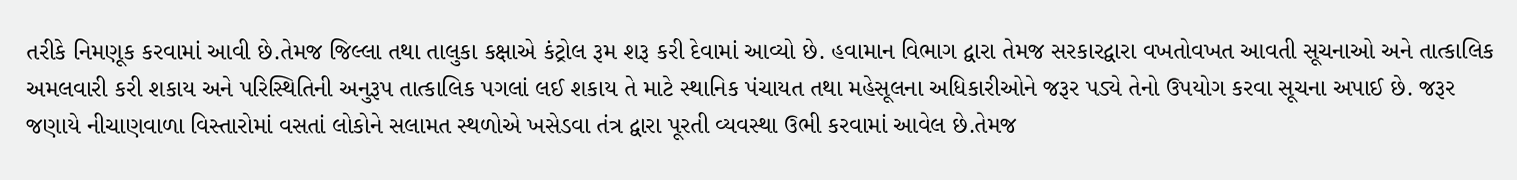તરીકે નિમણૂક કરવામાં આવી છે.તેમજ જિલ્લા તથા તાલુકા કક્ષાએ કંટ્રોલ રૂમ શરૂ કરી દેવામાં આવ્યો છે. હવામાન વિભાગ દ્વારા તેમજ સરકારદ્વારા વખતોવખત આવતી સૂચનાઓ અને તાત્કાલિક અમલવારી કરી શકાય અને પરિસ્થિતિની અનુરૂપ તાત્કાલિક પગલાં લઈ શકાય તે માટે સ્થાનિક પંચાયત તથા મહેસૂલના અધિકારીઓને જરૂર પડ્યે તેનો ઉપયોગ કરવા સૂચના અપાઈ છે. જરૂર જણાયે નીચાણવાળા વિસ્તારોમાં વસતાં લોકોને સલામત સ્થળોએ ખસેડવા તંત્ર દ્વારા પૂરતી વ્યવસ્થા ઉભી કરવામાં આવેલ છે.તેમજ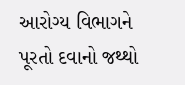આરોગ્ય વિભાગને પૂરતો દવાનો જથ્થો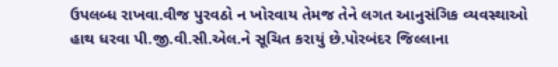ઉપલબ્ધ રાખવા.વીજ પુરવઠો ન ખોરવાય તેમજ તેને લગત આનુસંગિક વ્યવસ્થાઓ હાથ ધરવા પી.જી.વી.સી.એલ.ને સૂચિત કરાયું છે.પોરબંદર જિલ્લાના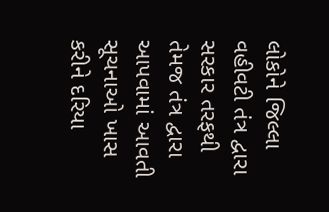લોકોને જિલ્લા વહીવટી તંત્ર દ્વારા સરકાર તરફથી તેમજ તંત્ર દ્વારા આપવામાં આવતી સૂચનાઓ ખાસ કરીને દરિયા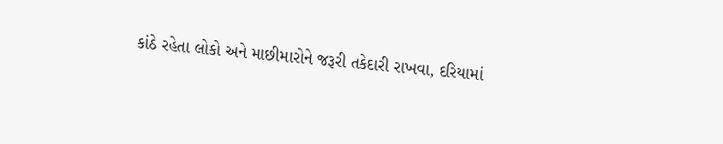કાંઠે રહેતા લોકો અને માછીમારોને જરૂરી તકેદારી રાખવા, દરિયામાં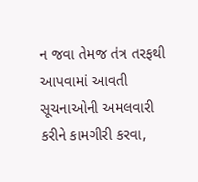ન જવા તેમજ તંત્ર તરફથી આપવામાં આવતી સૂચનાઓની અમલવારી કરીને કામગીરી કરવા,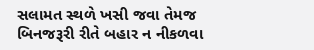સલામત સ્થળે ખસી જવા તેમજ બિનજરૂરી રીતે બહાર ન નીકળવા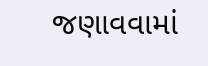જણાવવામાં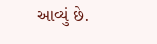આવ્યું છે.